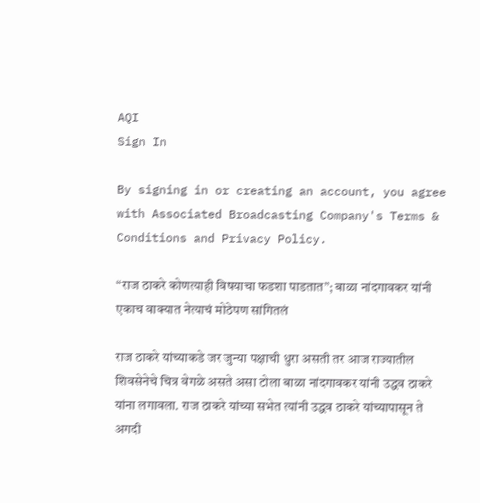AQI
Sign In

By signing in or creating an account, you agree with Associated Broadcasting Company's Terms & Conditions and Privacy Policy.

“राज ठाकरे कोणत्याही विषयाचा फडशा पाडतात”; बाळा नांदगावकर यांनी एकाच वाक्यात नेत्याचं मोठेपण सांगितलं

राज ठाकरे यांच्याकडे जर जुन्या पक्षाची धुरा असती तर आज राज्यातील शिवसेनेचे चित्र वेगळे असते असा टोला बाळा नांदगावकर यांनी उद्धव ठाकरे यांना लगावला. राज ठाकरे यांच्या सभेत त्यांनी उद्धव ठाकरे यांच्यापासून ते अगदी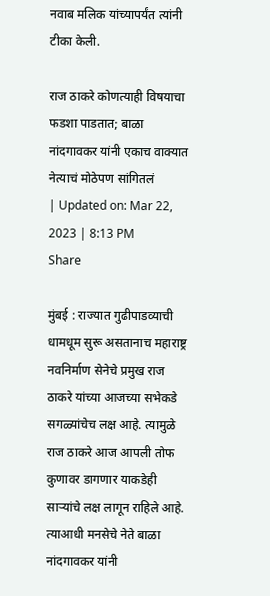नवाब मलिक यांच्यापर्यंत त्यांनी टीका केली.

राज ठाकरे कोणत्याही विषयाचा फडशा पाडतात; बाळा नांदगावकर यांनी एकाच वाक्यात नेत्याचं मोठेपण सांगितलं
| Updated on: Mar 22, 2023 | 8:13 PM
Share

मुंबई : राज्यात गुढीपाडव्याची धामधूम सुरू असतानाच महाराष्ट्र नवनिर्माण सेनेचे प्रमुख राज ठाकरे यांच्या आजच्या सभेकडे सगळ्यांचेच लक्ष आहे. त्यामुळे राज ठाकरे आज आपली तोफ कुणावर डागणार याकडेही साऱ्यांचे लक्ष लागून राहिले आहे. त्याआधी मनसेचे नेते बाळा नांदगावकर यांनी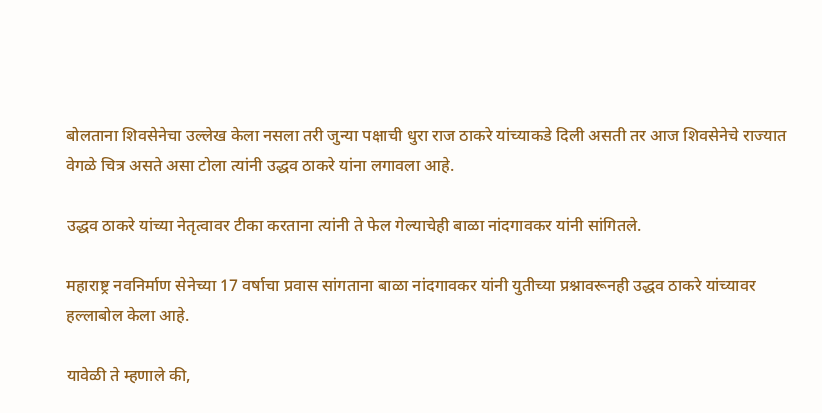बोलताना शिवसेनेचा उल्लेख केला नसला तरी जुन्या पक्षाची धुरा राज ठाकरे यांच्याकडे दिली असती तर आज शिवसेनेचे राज्यात वेगळे चित्र असते असा टोला त्यांनी उद्धव ठाकरे यांना लगावला आहे.

उद्धव ठाकरे यांच्या नेतृत्वावर टीका करताना त्यांनी ते फेल गेल्याचेही बाळा नांदगावकर यांनी सांगितले.

महाराष्ट्र नवनिर्माण सेनेच्या 17 वर्षाचा प्रवास सांगताना बाळा नांदगावकर यांनी युतीच्या प्रश्नावरूनही उद्धव ठाकरे यांच्यावर हल्लाबोल केला आहे.

यावेळी ते म्हणाले की,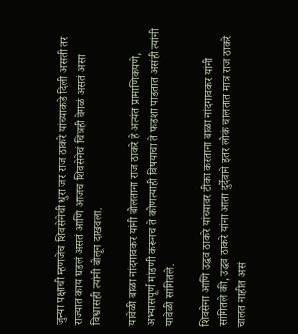जुन्या पक्षाची म्हणजेच शिवसेनेची धुरा जर राज ठाकरे यांच्याकडे दिली असती तर राज्यात काय घडलं असतं आणि आजच शिवसेनेचं चित्रही वेगळं असतं असा विश्वासही त्यांनी बोलून दाखवला.

यावेळी बाळा नांदगावकर यांनी बोलताना राज ठाकरे हे अत्यंत प्रामाणिकपणे, अभ्यासपूर्ण मांडणी करूनच ते कोणत्याही विषयाचा ते फडशा पाडतात असंही त्यांनी यावेळी सांगितले.

शिवसेना आणि उद्धव ठाकरे यांच्यावर टीका करताना बाळा नांदगावकर यांनी सांगितले की, उद्धव ठाकरे यांना आता दुर्देवाने इतर लोकं चालतात मात्र राज ठाकरे चालत नाहीत असं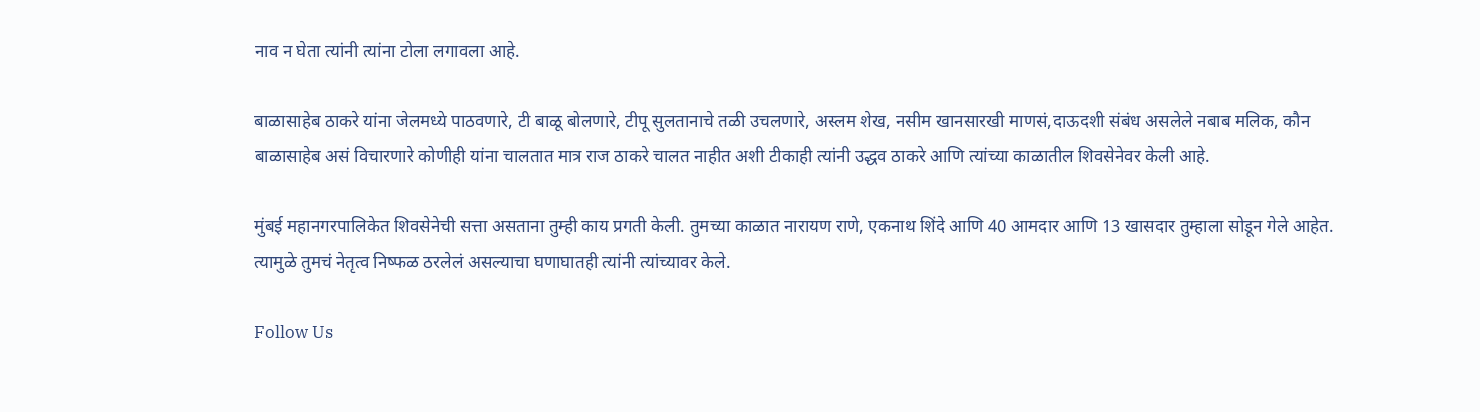नाव न घेता त्यांनी त्यांना टोला लगावला आहे.

बाळासाहेब ठाकरे यांना जेलमध्ये पाठवणारे, टी बाळू बोलणारे, टीपू सुलतानाचे तळी उचलणारे, अस्लम शेख, नसीम खानसारखी माणसं,दाऊदशी संबंध असलेले नबाब मलिक, कौन बाळासाहेब असं विचारणारे कोणीही यांना चालतात मात्र राज ठाकरे चालत नाहीत अशी टीकाही त्यांनी उद्धव ठाकरे आणि त्यांच्या काळातील शिवसेनेवर केली आहे.

मुंबई महानगरपालिकेत शिवसेनेची सत्ता असताना तुम्ही काय प्रगती केली. तुमच्या काळात नारायण राणे, एकनाथ शिंदे आणि 40 आमदार आणि 13 खासदार तुम्हाला सोडून गेले आहेत. त्यामुळे तुमचं नेतृत्व निष्फळ ठरलेलं असल्याचा घणाघातही त्यांनी त्यांच्यावर केले.

Follow Us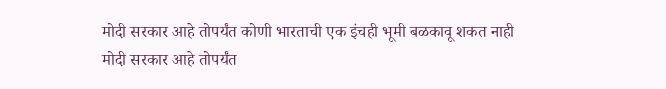मोदी सरकार आहे तोपर्यंत कोणी भारताची एक इंचही भूमी बळकावू शकत नाही
मोदी सरकार आहे तोपर्यंत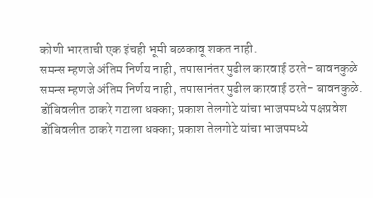कोणी भारताची एक इंचही भूमी बळकावू शकत नाही.
समन्स म्हणजे अंतिम निर्णय नाही, तपासानंतर पुढील कारवाई ठरते- बावनकुळे
समन्स म्हणजे अंतिम निर्णय नाही, तपासानंतर पुढील कारवाई ठरते- बावनकुळे.
डोंबिवलीत ठाकरे गटाला धक्का; प्रकाश तेलगोटे यांचा भाजपमध्ये पक्षप्रवेश
डोंबिवलीत ठाकरे गटाला धक्का; प्रकाश तेलगोटे यांचा भाजपमध्ये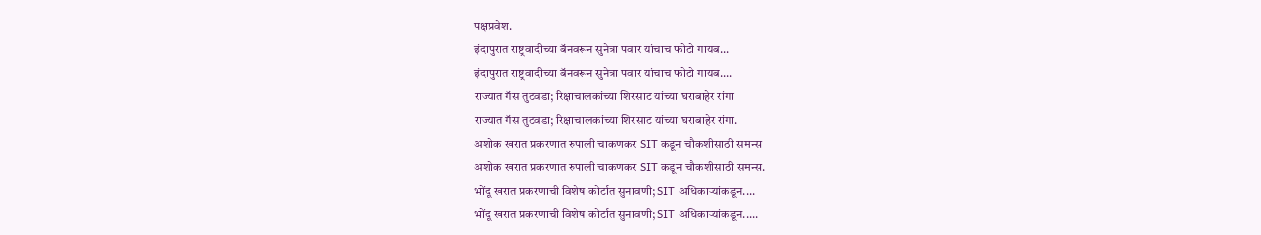पक्षप्रवेश.
इंदापुरात राष्ट्रवादीच्या बॅनवरून सुनेत्रा पवार यांचाच फोटो गायब...
इंदापुरात राष्ट्रवादीच्या बॅनवरून सुनेत्रा पवार यांचाच फोटो गायब....
राज्यात गॅस तुटवडा; रिक्षाचालकांच्या शिरसाट यांच्या घराबाहेर रांगा
राज्यात गॅस तुटवडा; रिक्षाचालकांच्या शिरसाट यांच्या घराबाहेर रांगा.
अशोक खरात प्रकरणात रुपाली चाकणकर SIT कडून चौकशीसाठी समन्स
अशोक खरात प्रकरणात रुपाली चाकणकर SIT कडून चौकशीसाठी समन्स.
भोंदू खरात प्रकरणाची विशेष कोर्टात सुनावणी; SIT अधिकाऱ्यांकडून....
भोंदू खरात प्रकरणाची विशेष कोर्टात सुनावणी; SIT अधिकाऱ्यांकडून.....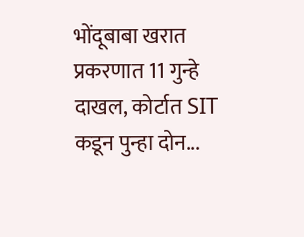भोंदूबाबा खरात प्रकरणात 11 गुन्हे दाखल, कोर्टात SIT कडून पुन्हा दोन...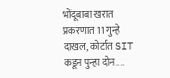भोंदूबाबा खरात प्रकरणात 11 गुन्हे दाखल, कोर्टात SIT कडून पुन्हा दोन....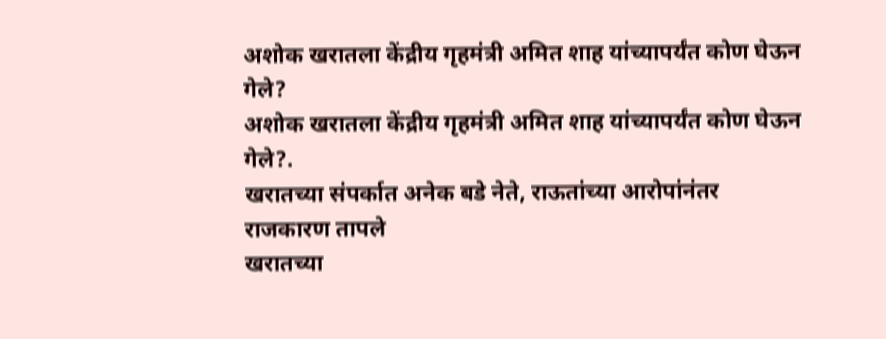अशोक खरातला केंद्रीय गृहमंत्री अमित शाह यांच्यापर्यंत कोण घेऊन गेले?
अशोक खरातला केंद्रीय गृहमंत्री अमित शाह यांच्यापर्यंत कोण घेऊन गेले?.
खरातच्या संपर्कात अनेक बडे नेते, राऊतांच्या आरोपांनंतर राजकारण तापले
खरातच्या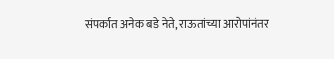संपर्कात अनेक बडे नेते, राऊतांच्या आरोपांनंतर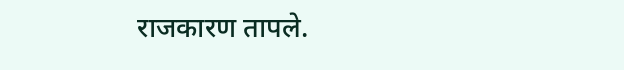राजकारण तापले.